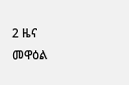2 ዜና መዋዕል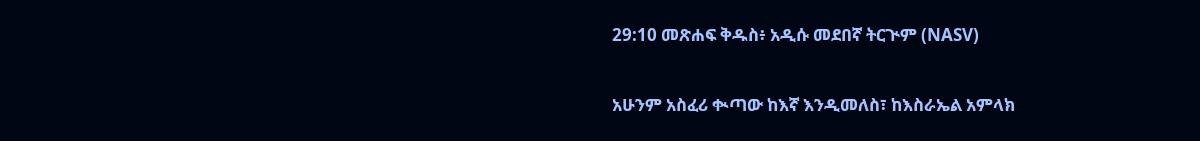29:10 መጽሐፍ ቅዱስ፥ አዲሱ መደበኛ ትርጒም (NASV)

አሁንም አስፈሪ ቊጣው ከእኛ እንዲመለስ፣ ከእስራኤል አምላክ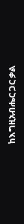ከእግዚአብሔር ጋር ቃል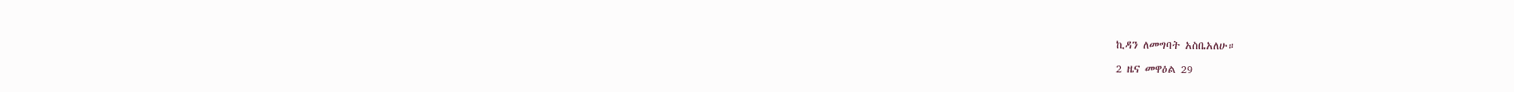ኪዳን ለመግባት አስቤአለሁ።

2 ዜና መዋዕል 29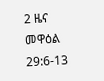2 ዜና መዋዕል 29:6-13